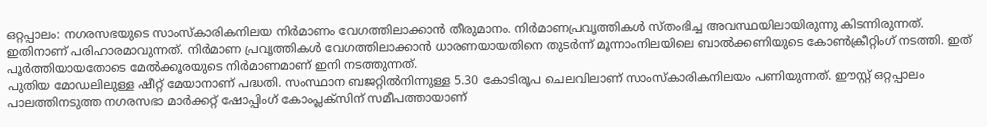ഒറ്റപ്പാലം: നഗരസഭയുടെ സാംസ്കാരികനിലയ നിർമാണം വേഗത്തിലാക്കാൻ തീരുമാനം. നിർമാണപ്രവൃത്തികൾ സ്തംഭിച്ച അവസ്ഥയിലായിരുന്നു കിടന്നിരുന്നത്. ഇതിനാണ് പരിഹാരമാവുന്നത്. നിർമാണ പ്രവൃത്തികൾ വേഗത്തിലാക്കാൻ ധാരണയായതിനെ തുടർന്ന് മൂന്നാംനിലയിലെ ബാൽക്കണിയുടെ കോൺക്രീറ്റിംഗ് നടത്തി. ഇത് പൂർത്തിയായതോടെ മേൽക്കൂരയുടെ നിർമാണമാണ് ഇനി നടത്തുന്നത്.
പുതിയ മോഡലിലുള്ള ഷീറ്റ് മേയാനാണ് പദ്ധതി. സംസ്ഥാന ബജറ്റിൽനിന്നുള്ള 5.30 കോടിരൂപ ചെലവിലാണ് സാംസ്കാരികനിലയം പണിയുന്നത്. ഈസ്റ്റ് ഒറ്റപ്പാലം പാലത്തിനടുത്ത നഗരസഭാ മാർക്കറ്റ് ഷോപ്പിംഗ് കോംപ്ലക്സിന് സമീപത്തായാണ്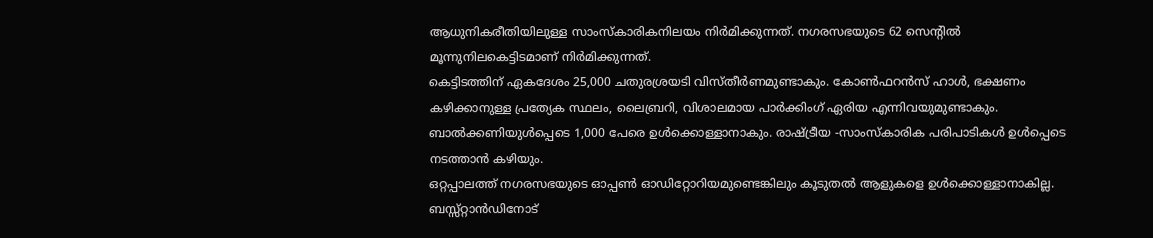ആധുനികരീതിയിലുള്ള സാംസ്കാരികനിലയം നിർമിക്കുന്നത്. നഗരസഭയുടെ 62 സെന്റിൽ മൂന്നുനിലകെട്ടിടമാണ് നിർമിക്കുന്നത്.
കെട്ടിടത്തിന് ഏകദേശം 25,000 ചതുരശ്രയടി വിസ്തീർണമുണ്ടാകും. കോൺഫറൻസ് ഹാൾ, ഭക്ഷണം കഴിക്കാനുള്ള പ്രത്യേക സ്ഥലം, ലൈബ്രറി, വിശാലമായ പാർക്കിംഗ് ഏരിയ എന്നിവയുമുണ്ടാകും. ബാൽക്കണിയുൾപ്പെടെ 1,000 പേരെ ഉൾക്കൊള്ളാനാകും. രാഷ്ട്രീയ -സാംസ്കാരിക പരിപാടികൾ ഉൾപ്പെടെ നടത്താൻ കഴിയും.
ഒറ്റപ്പാലത്ത് നഗരസഭയുടെ ഓപ്പൺ ഓഡിറ്റോറിയമുണ്ടെങ്കിലും കൂടുതൽ ആളുകളെ ഉൾക്കൊള്ളാനാകില്ല. ബസ്സ്റ്റാൻഡിനോട്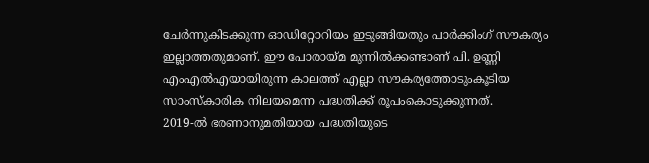ചേർന്നുകിടക്കുന്ന ഓഡിറ്റോറിയം ഇടുങ്ങിയതും പാർക്കിംഗ് സൗകര്യം ഇല്ലാത്തതുമാണ്. ഈ പോരായ്മ മുന്നിൽക്കണ്ടാണ് പി. ഉണ്ണി എംഎൽഎയായിരുന്ന കാലത്ത് എല്ലാ സൗകര്യത്തോടുംകൂടിയ സാംസ്കാരിക നിലയമെന്ന പദ്ധതിക്ക് രൂപംകൊടുക്കുന്നത്.
2019-ൽ ഭരണാനുമതിയായ പദ്ധതിയുടെ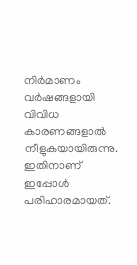നിർമാണം വർഷങ്ങളായി വിവിധ കാരണങ്ങളാൽ നീളുകയായിരുന്നു. ഇതിനാണ് ഇപ്പോൾ പരിഹാരമായത്.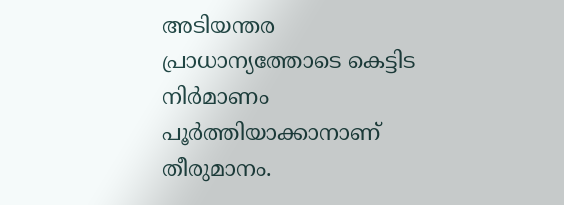അടിയന്തര പ്രാധാന്യത്തോടെ കെട്ടിട നിർമാണം പൂർത്തിയാക്കാനാണ് തീരുമാനം.